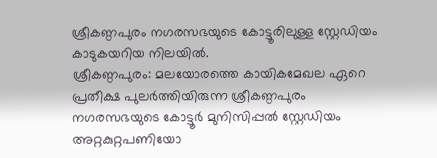ശ്രീകണ്ഠപുരം നഗരസഭയുടെ കോട്ടൂരിലുള്ള സ്റ്റേഡിയം കാടുകയറിയ നിലയിൽ.
ശ്രീകണ്ഠപുരം: മലയോരത്തെ കായികമേഖല ഏറെ പ്രതീക്ഷ പുലർത്തിയിരുന്ന ശ്രീകണ്ഠപുരം നഗരസഭയുടെ കോട്ടൂർ മുനിസിപ്പൽ സ്റ്റേഡിയം അറ്റകുറ്റപണിയോ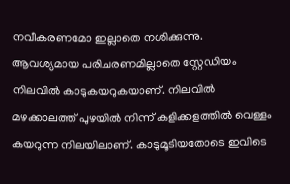നവീകരണമോ ഇല്ലാതെ നശിക്കുന്നു. ആവശ്യമായ പരിചരണമില്ലാതെ സ്റ്റേഡിയം നിലവിൽ കാടുകയറുകയാണ്. നിലവിൽ മഴക്കാലത്ത് പുഴയിൽ നിന്ന് കളിക്കളത്തിൽ വെള്ളം കയറുന്ന നിലയിലാണ്. കാടുമൂടിയതോടെ ഇവിടെ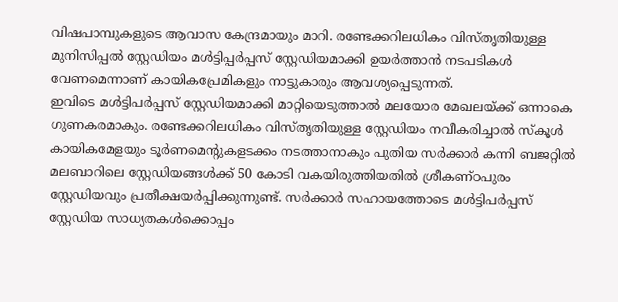വിഷപാമ്പുകളുടെ ആവാസ കേന്ദ്രമായും മാറി. രണ്ടേക്കറിലധികം വിസ്തൃതിയുള്ള മുനിസിപ്പൽ സ്റ്റേഡിയം മൾട്ടിപ്പർപ്പസ് സ്റ്റേഡിയമാക്കി ഉയർത്താൻ നടപടികൾ വേണമെന്നാണ് കായികപ്രേമികളും നാട്ടുകാരും ആവശ്യപ്പെടുന്നത്.
ഇവിടെ മൾട്ടിപർപ്പസ് സ്റ്റേഡിയമാക്കി മാറ്റിയെടുത്താൽ മലയോര മേഖലയ്ക്ക് ഒന്നാകെ ഗുണകരമാകും. രണ്ടേക്കറിലധികം വിസ്തൃതിയുള്ള സ്റ്റേഡിയം നവീകരിച്ചാൽ സ്കൂൾ കായികമേളയും ടൂർണമെന്റുകളടക്കം നടത്താനാകും പുതിയ സർക്കാർ കന്നി ബജറ്റിൽ മലബാറിലെ സ്റ്റേഡിയങ്ങൾക്ക് 50 കോടി വകയിരുത്തിയതിൽ ശ്രീകണ്ഠപുരം സ്റ്റേഡിയവും പ്രതീക്ഷയർപ്പിക്കുന്നുണ്ട്. സർക്കാർ സഹായത്തോടെ മൾട്ടിപർപ്പസ് സ്റ്റേഡിയ സാധ്യതകൾക്കൊപ്പം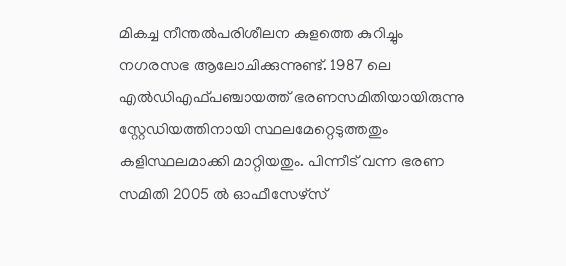മികച്ച നീന്തൽപരിശീലന കുളത്തെ കുറിച്ചും നഗരസഭ ആലോചിക്കുന്നുണ്ട്. 1987 ലെ എൽഡിഎഫ്പഞ്ചായത്ത് ഭരണസമിതിയായിരുന്നു സ്റ്റേഡിയത്തിനായി സ്ഥലമേറ്റെടുത്തതും കളിസ്ഥലമാക്കി മാറ്റിയതും. പിന്നീട് വന്ന ഭരണ സമിതി 2005 ൽ ഓഫീസേഴ്സ്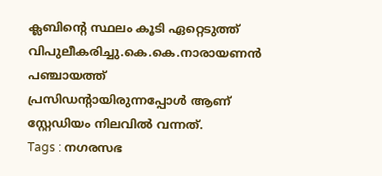ക്ലബിന്റെ സ്ഥലം കൂടി ഏറ്റെടുത്ത് വിപുലീകരിച്ചു.കെ.കെ.നാരായണൻ പഞ്ചായത്ത് പ്രസിഡന്റായിരുന്നപ്പോൾ ആണ് സ്റ്റേഡിയം നിലവിൽ വന്നത്.
Tags : നഗരസഭ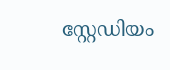സ്റ്റേഡിയം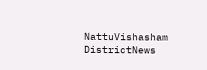NattuVishasham DistrictNews